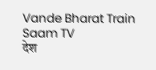Vande Bharat Train  Saam TV
देश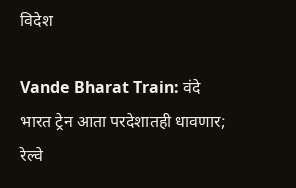विदेश

Vande Bharat Train: वंदे भारत ट्रेन आता परदेशातही धावणार; रेल्वे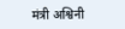मंत्री अश्विनी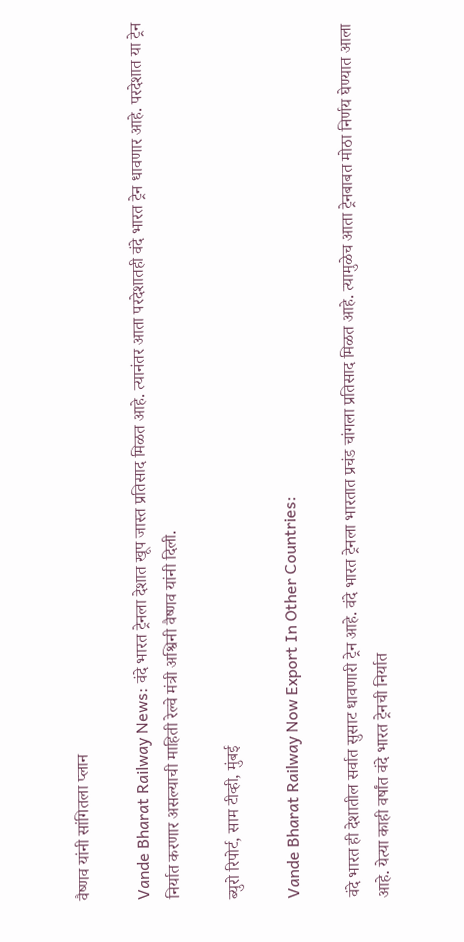वैष्णव यांनी सांगितला प्लान

Vande Bharat Railway News: वंदे भारत ट्रेनला देशात खूप जास्त प्रतिसाद मिळत आहे. त्यानंतर आता परदेशातही वंदे भारत ट्रेन धावणार आहे. परदेशात या ट्रेन निर्यात करणार असल्याची माहिती रेल्वे मंत्री अश्विनी वैष्णव यांनी दिली.

ब्युरो रिपोर्ट, साम टीव्ही, मुंबई

Vande Bharat Railway Now Export In Other Countries:

वंदे भारत ही देशातील सर्वात सुसाट धावणारी ट्रेन आहे. वंदे भारत ट्रेनला भारतात प्रचंड चांगला प्रतिसाद मिळत आहे. त्यामुळेच आता ट्रेनबाबत मोठा निर्णय घेण्यात आला आहे. येत्या काही वर्षांत वंदे भारत ट्रेनची निर्यात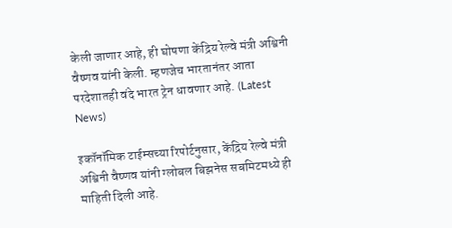केली जाणार आहे, ही घोषणा केंद्रिय रेल्वे मंत्री अश्विनी वैष्णव यांनी केली. म्हणजेच भारतानंतर आता परदेशातही वंदे भारत ट्रेन धावणार आहे. (Latest News)

इकॉनॉमिक टाईम्सच्या रिपोर्टनुसार, केंद्रिय रेल्वे मंत्री अश्विनी वैष्णव यांनी ग्लोबल बिझनेस सबमिटमध्ये ही माहिती दिली आहे.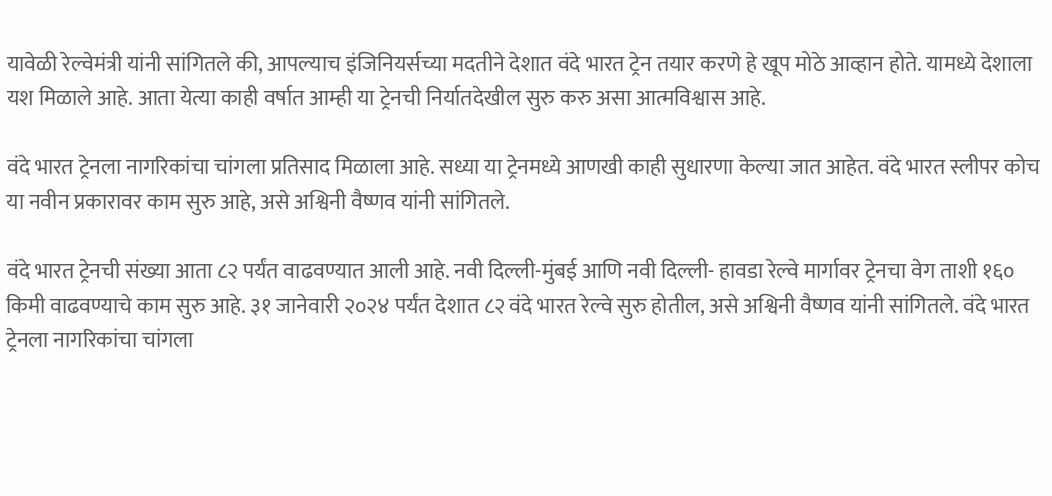यावेळी रेल्वेमंत्री यांनी सांगितले की, आपल्याच इंजिनियर्सच्या मदतीने देशात वंदे भारत ट्रेन तयार करणे हे खूप मोठे आव्हान होते. यामध्ये देशाला यश मिळाले आहे. आता येत्या काही वर्षात आम्ही या ट्रेनची निर्यातदेखील सुरु करु असा आत्मविश्वास आहे.

वंदे भारत ट्रेनला नागरिकांचा चांगला प्रतिसाद मिळाला आहे. सध्या या ट्रेनमध्ये आणखी काही सुधारणा केल्या जात आहेत. वंदे भारत स्लीपर कोच या नवीन प्रकारावर काम सुरु आहे, असे अश्विनी वैष्णव यांनी सांगितले.

वंदे भारत ट्रेनची संख्या आता ८२ पर्यंत वाढवण्यात आली आहे. नवी दिल्ली-मुंबई आणि नवी दिल्ली- हावडा रेल्वे मार्गावर ट्रेनचा वेग ताशी १६० किमी वाढवण्याचे काम सुरु आहे. ३१ जानेवारी २०२४ पर्यंत देशात ८२ वंदे भारत रेल्वे सुरु होतील, असे अश्विनी वैष्णव यांनी सांगितले. वंदे भारत ट्रेनला नागरिकांचा चांगला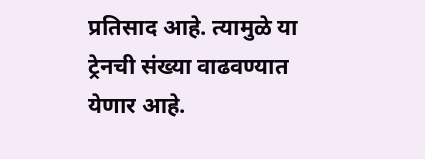प्रतिसाद आहे. त्यामुळे या ट्रेनची संख्या वाढवण्यात येणार आहे.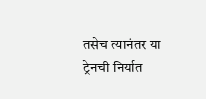तसेच त्यानंतर या ट्रेनची निर्यात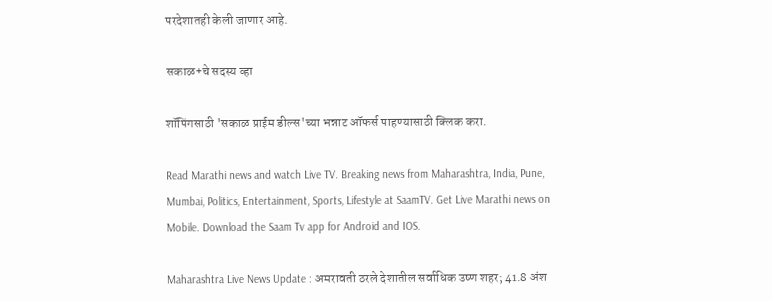परदेशातही केली जाणार आहे.

सकाळ+चे सदस्य व्हा

शॉपिंगसाठी 'सकाळ प्राईम डील्स'च्या भन्नाट ऑफर्स पाहण्यासाठी क्लिक करा.

Read Marathi news and watch Live TV. Breaking news from Maharashtra, India, Pune, Mumbai, Politics, Entertainment, Sports, Lifestyle at SaamTV. Get Live Marathi news on Mobile. Download the Saam Tv app for Android and IOS.

Maharashtra Live News Update : अमरावती ठरले देशातील सर्वाधिक उष्ण शहर; 41.8 अंश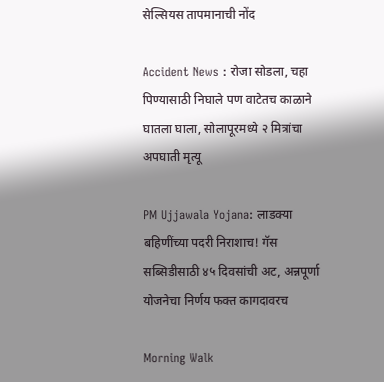सेल्सियस तापमानाची नोंद

Accident News : रोजा सोडला, चहा पिण्यासाठी निघाले पण वाटेतच काळाने घातला घाला, सोलापूरमध्ये २ मित्रांचा अपघाती मृत्यू

PM Ujjawala Yojana: लाडक्या बहि‍णींच्या पदरी निराशाच! गॅस सब्सिडीसाठी ४५ दिवसांची अट, अन्नपूर्णा योजनेचा निर्णय फक्त कागदावरच

Morning Walk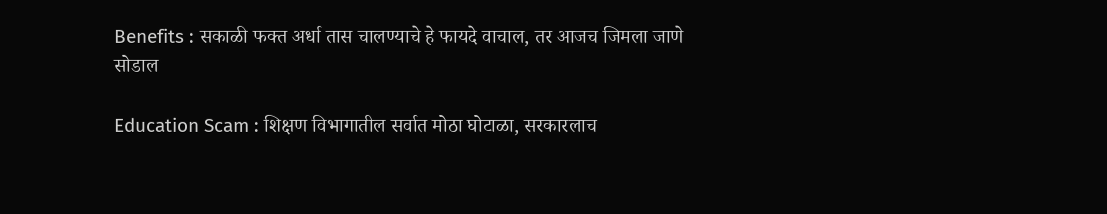Benefits : सकाळी फक्त अर्धा तास चालण्याचे हे फायदे वाचाल, तर आजच जिमला जाणे सोडाल

Education Scam : शिक्षण विभागातील सर्वात मोठा घोटाळा, सरकारलाच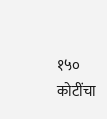१५० कोटींचा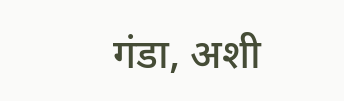गंडा, अशी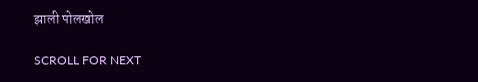झाली पोलखोल

SCROLL FOR NEXT